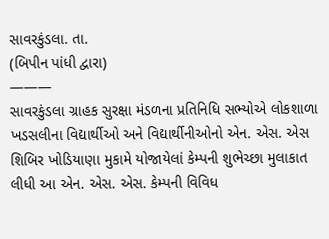સાવરકુંડલા. તા.
(બિપીન પાંધી દ્વારા)
———
સાવરકુંડલા ગ્રાહક સુરક્ષા મંડળના પ્રતિનિધિ સભ્યોએ લોકશાળા ખડસલીના વિદ્યાર્થીઓ અને વિદ્યાર્થીનીઓનો એન. એસ. એસ શિબિર ખોડિયાણા મુકામે યોજાયેલાં કેમ્પની શુભેચ્છા મુલાકાત લીધી આ એન. એસ. એસ. કેમ્પની વિવિધ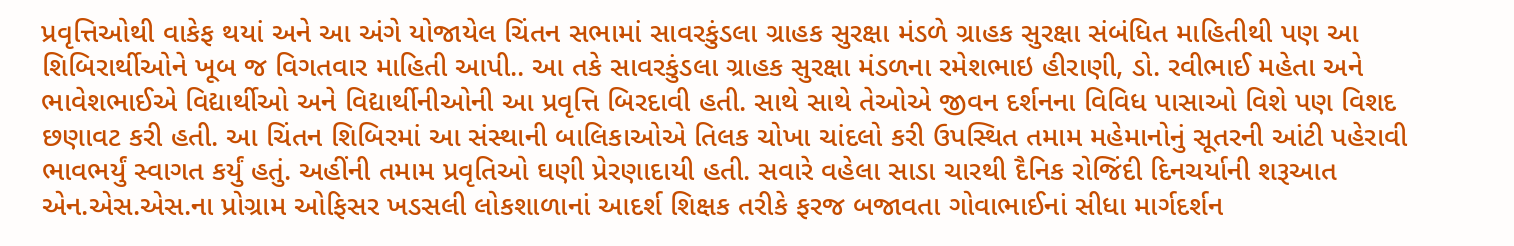પ્રવૃત્તિઓથી વાકેફ થયાં અને આ અંગે યોજાયેલ ચિંતન સભામાં સાવરકુંડલા ગ્રાહક સુરક્ષા મંડળે ગ્રાહક સુરક્ષા સંબંધિત માહિતીથી પણ આ શિબિરાર્થીઓને ખૂબ જ વિગતવાર માહિતી આપી.. આ તકે સાવરકુંડલા ગ્રાહક સુરક્ષા મંડળના રમેશભાઇ હીરાણી, ડો. રવીભાઈ મહેતા અને ભાવેશભાઈએ વિદ્યાર્થીઓ અને વિદ્યાર્થીનીઓની આ પ્રવૃત્તિ બિરદાવી હતી. સાથે સાથે તેઓએ જીવન દર્શનના વિવિધ પાસાઓ વિશે પણ વિશદ છણાવટ કરી હતી. આ ચિંતન શિબિરમાં આ સંસ્થાની બાલિકાઓએ તિલક ચોખા ચાંદલો કરી ઉપસ્થિત તમામ મહેમાનોનું સૂતરની આંટી પહેરાવી ભાવભર્યું સ્વાગત કર્યું હતું. અહીંની તમામ પ્રવૃતિઓ ઘણી પ્રેરણાદાયી હતી. સવારે વહેલા સાડા ચારથી દૈનિક રોજિંદી દિનચર્યાની શરૂઆત એન.એસ.એસ.ના પ્રોગ્રામ ઓફિસર ખડસલી લોકશાળાનાં આદર્શ શિક્ષક તરીકે ફરજ બજાવતા ગોવાભાઈનાં સીધા માર્ગદર્શન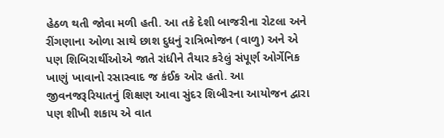હેઠળ થતી જોવા મળી હતી. આ તકે દેશી બાજરીના રોટલા અને રીંગણાના ઓળા સાથે છાશ દુધનું રાત્રિભોજન (વાળુ) અને એ પણ શિબિરાર્થીઓએ જાતે રાંધીને તૈયાર કરેલું સંપૂર્ણ ઓર્ગેનિક ખાણું ખાવાનો રસાસ્વાદ જ કંઈક ઓર હતો. આ જીવનજરૂરિયાતનું શિક્ષણ આવા સુંદર શિબીરના આયોજન દ્વારા પણ શીખી શકાય એ વાત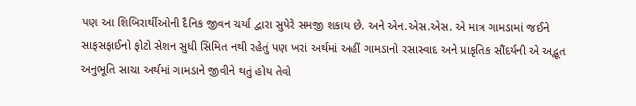પણ આ શિબિરાર્થીઓની દૈનિક જીવન ચર્યા દ્વારા સુપેરે સમજી શકાય છે. અને એન.એસ.એસ. એ માત્ર ગામડામાં જઈને સાફસફાઈનો ફોટો સેશન સુધી સિમિત નથી રહેતું પણ ખરાં અર્થમાં અહીં ગામડાનો રસાસ્વાદ અને પ્રાકૃતિક સૌંદર્યની એ અદ્ભૂત અનુભૂતિ સાચા અર્થમાં ગામડાને જીવીને થતું હોય તેવો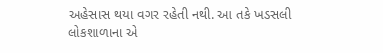અહેસાસ થયા વગર રહેતી નથી. આ તકે ખડસલી લોકશાળાના એ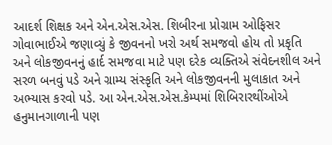આદર્શ શિક્ષક અને એન.એસ.એસ. શિબીરના પ્રોગ્રામ ઓફિસર ગોવાભાઈએ જણાવ્યું કે જીવનનો ખરો અર્થ સમજવો હોય તો પ્રકૃતિ અને લોકજીવનનું હાર્દ સમજવા માટે પણ દરેક વ્યક્તિએ સંવેદનશીલ અને સરળ બનવું પડે અને ગ્રામ્ય સંસ્કૃતિ અને લોકજીવનની મુલાકાત અને અભ્યાસ કરવો પડે. આ એન.એસ.એસ.કેમ્પમાં શિબિરારથીંઓએ હનુમાનગાળાની પણ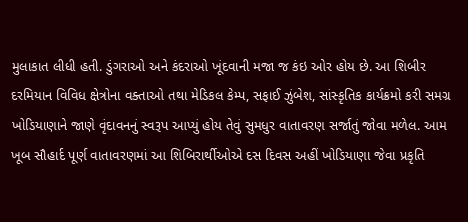મુલાકાત લીધી હતી. ડુંગરાઓ અને કંદરાઓ ખૂંદવાની મજા જ કંઇ ઓર હોય છે. આ શિબીર દરમિયાન વિવિધ ક્ષેત્રોના વક્તાઓ તથા મેડિકલ કેમ્પ, સફાઈ ઝુંબેશ, સાંસ્કૃતિક કાર્યક્રમો કરી સમગ્ર ખોડિયાણાને જાણે વૃંદાવનનું સ્વરૂપ આપ્યું હોય તેવું સુમધુર વાતાવરણ સર્જાતું જોવા મળેલ. આમ ખૂબ સૌહાર્દ પૂર્ણ વાતાવરણમાં આ શિબિરાર્થીઓએ દસ દિવસ અહીં ખોડિયાણા જેવા પ્રકૃતિ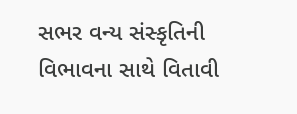સભર વન્ય સંસ્કૃતિની વિભાવના સાથે વિતાવી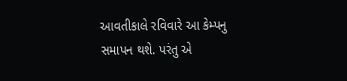આવતીકાલે રવિવારે આ કેમ્પનુ સમાપન થશે. પરંતુ એ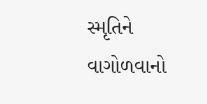સ્મૃતિને વાગોળવાનો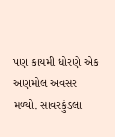પણ કાયમી ધોરણે એક અણમોલ અવસર મળ્યો. સાવરકુંડલા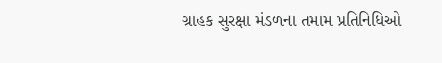ગ્રાહક સુરક્ષા મંડળના તમામ પ્રતિનિધિઓ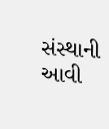સંસ્થાની આવી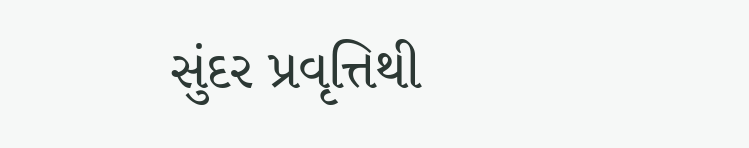સુંદર પ્રવૃત્તિથી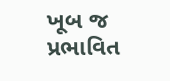ખૂબ જ પ્રભાવિત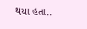થયા હતા..